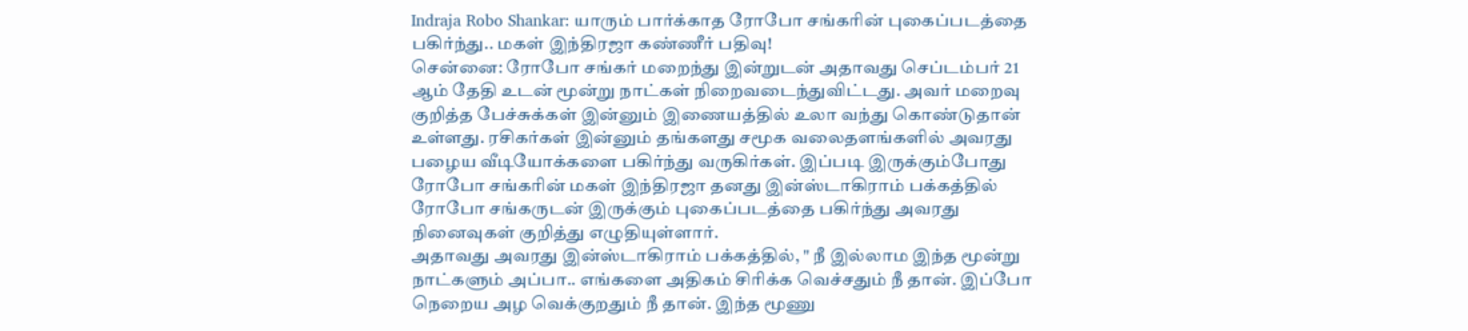Indraja Robo Shankar: யாரும் பார்க்காத ரோபோ சங்கரின் புகைப்படத்தை பகிர்ந்து.. மகள் இந்திரஜா கண்ணீர் பதிவு!
சென்னை: ரோபோ சங்கர் மறைந்து இன்றுடன் அதாவது செப்டம்பர் 21 ஆம் தேதி உடன் மூன்று நாட்கள் நிறைவடைந்துவிட்டது. அவர் மறைவு குறித்த பேச்சுக்கள் இன்னும் இணையத்தில் உலா வந்து கொண்டுதான் உள்ளது. ரசிகர்கள் இன்னும் தங்களது சமூக வலைதளங்களில் அவரது பழைய வீடியோக்களை பகிர்ந்து வருகிர்கள். இப்படி இருக்கும்போது ரோபோ சங்கரின் மகள் இந்திரஜா தனது இன்ஸ்டாகிராம் பக்கத்தில் ரோபோ சங்கருடன் இருக்கும் புகைப்படத்தை பகிர்ந்து அவரது நினைவுகள் குறித்து எழுதியுள்ளார்.
அதாவது அவரது இன்ஸ்டாகிராம் பக்கத்தில், " நீ இல்லாம இந்த மூன்று நாட்களும் அப்பா.. எங்களை அதிகம் சிரிக்க வெச்சதும் நீ தான். இப்போ நெறைய அழ வெக்குறதும் நீ தான். இந்த மூணு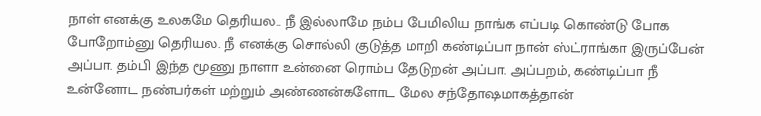நாள் எனக்கு உலகமே தெரியல.. நீ இல்லாமே நம்ப பேமிலிய நாங்க எப்படி கொண்டு போக போறோம்னு தெரியல. நீ எனக்கு சொல்லி குடுத்த மாறி கண்டிப்பா நான் ஸ்ட்ராங்கா இருப்பேன் அப்பா. தம்பி இந்த மூணு நாளா உன்னை ரொம்ப தேடுறன் அப்பா. அப்பறம், கண்டிப்பா நீ உன்னோட நண்பர்கள் மற்றும் அண்ணன்களோட மேல சந்தோஷமாகத்தான்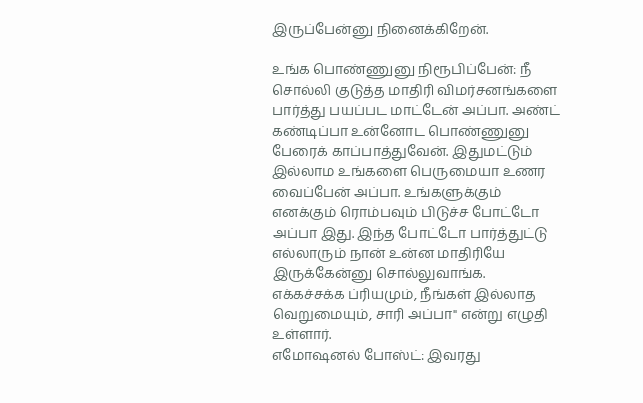இருப்பேன்னு நினைக்கிறேன்.

உங்க பொண்ணுனு நிரூபிப்பேன்: நீ சொல்லி குடுத்த மாதிரி விமர்சனங்களை பார்த்து பயப்பட மாட்டேன் அப்பா. அண்ட் கண்டிப்பா உன்னோட பொண்ணுனு பேரைக் காப்பாத்துவேன். இதுமட்டும் இல்லாம உங்களை பெருமையா உணர வைப்பேன் அப்பா. உங்களுக்கும் எனக்கும் ரொம்பவும் பிடுச்ச போட்டோ அப்பா இது. இந்த போட்டோ பார்த்துட்டு எல்லாரும் நான் உன்ன மாதிரியே இருக்கேன்னு சொல்லுவாங்க. எக்கச்சக்க ப்ரியமும், நீங்கள் இல்லாத வெறுமையும், சாரி அப்பா" என்று எழுதி உள்ளார்.
எமோஷனல் போஸ்ட்: இவரது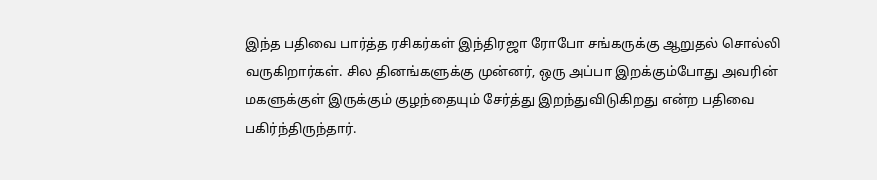இந்த பதிவை பார்த்த ரசிகர்கள் இந்திரஜா ரோபோ சங்கருக்கு ஆறுதல் சொல்லி வருகிறார்கள். சில தினங்களுக்கு முன்னர், ஒரு அப்பா இறக்கும்போது அவரின் மகளுக்குள் இருக்கும் குழந்தையும் சேர்த்து இறந்துவிடுகிறது என்ற பதிவை பகிர்ந்திருந்தார்.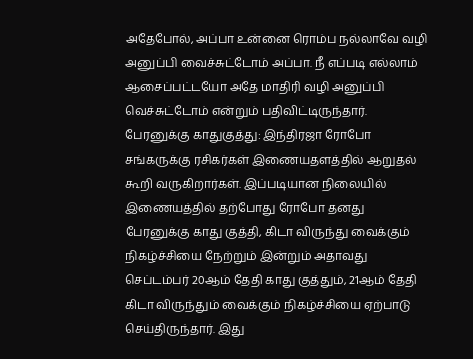அதேபோல், அப்பா உன்னை ரொம்ப நல்லாவே வழி அனுப்பி வைச்சுட்டோம் அப்பா. நீ எப்படி எல்லாம் ஆசைப்பட்டயோ அதே மாதிரி வழி அனுப்பி வெச்சுட்டோம் என்றும் பதிவிட்டிருந்தார்.
பேரனுக்கு காதுகுத்து: இந்திரஜா ரோபோ சங்கருக்கு ரசிகர்கள் இணையதளத்தில் ஆறுதல் கூறி வருகிறார்கள். இப்படியான நிலையில் இணையத்தில் தற்போது ரோபோ தனது பேரனுக்கு காது குத்தி, கிடா விருந்து வைக்கும் நிகழ்ச்சியை நேற்றும் இன்றும் அதாவது செப்டம்பர் 20ஆம் தேதி காது குத்தும், 21ஆம் தேதி கிடா விருந்தும் வைக்கும் நிகழ்ச்சியை ஏற்பாடு செய்திருந்தார். இது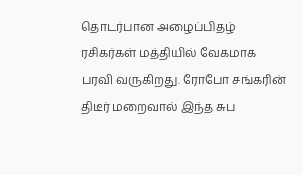தொடர்பான அழைப்பிதழ் ரசிகர்கள் மத்தியில் வேகமாக பரவி வருகிறது. ரோபோ சங்கரின் திடீர் மறைவால் இந்த சுப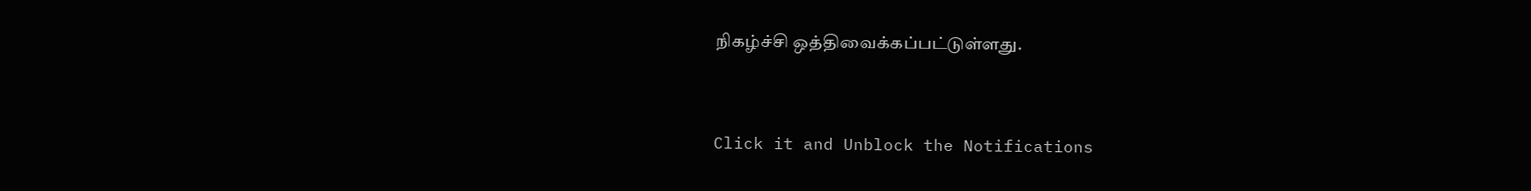நிகழ்ச்சி ஒத்திவைக்கப்பட்டுள்ளது.


Click it and Unblock the Notifications